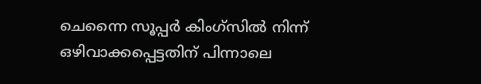ചെന്നൈ സൂപ്പർ കിംഗ്സിൽ നിന്ന് ഒഴിവാക്കപ്പെട്ടതിന് പിന്നാലെ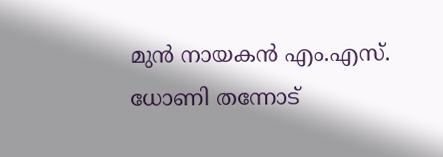മുൻ നായകൻ എം.എസ്. ധോണി തന്നോട്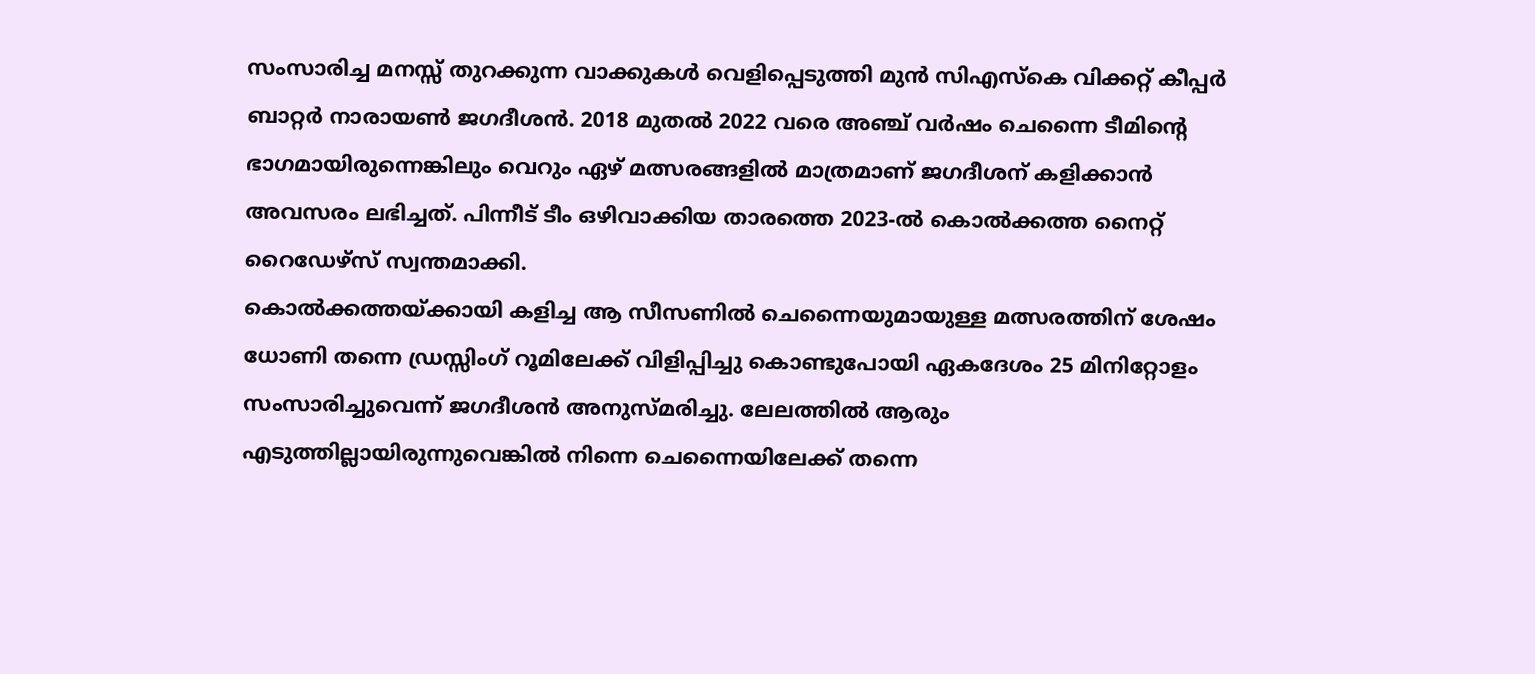സംസാരിച്ച മനസ്സ് തുറക്കുന്ന വാക്കുകൾ വെളിപ്പെടുത്തി മുൻ സിഎസ്കെ വിക്കറ്റ് കീപ്പർ ബാറ്റർ നാരായൺ ജഗദീശൻ. 2018 മുതൽ 2022 വരെ അഞ്ച് വർഷം ചെന്നൈ ടീമിന്റെ ഭാഗമായിരുന്നെങ്കിലും വെറും ഏഴ് മത്സരങ്ങളിൽ മാത്രമാണ് ജഗദീശന് കളിക്കാൻ അവസരം ലഭിച്ചത്. പിന്നീട് ടീം ഒഴിവാക്കിയ താരത്തെ 2023-ൽ കൊൽക്കത്ത നൈറ്റ് റൈഡേഴ്സ് സ്വന്തമാക്കി.
കൊൽക്കത്തയ്ക്കായി കളിച്ച ആ സീസണിൽ ചെന്നൈയുമായുള്ള മത്സരത്തിന് ശേഷം ധോണി തന്നെ ഡ്രസ്സിംഗ് റൂമിലേക്ക് വിളിപ്പിച്ചു കൊണ്ടുപോയി ഏകദേശം 25 മിനിറ്റോളം സംസാരിച്ചുവെന്ന് ജഗദീശൻ അനുസ്മരിച്ചു. ലേലത്തിൽ ആരും എടുത്തില്ലായിരുന്നുവെങ്കിൽ നിന്നെ ചെന്നൈയിലേക്ക് തന്നെ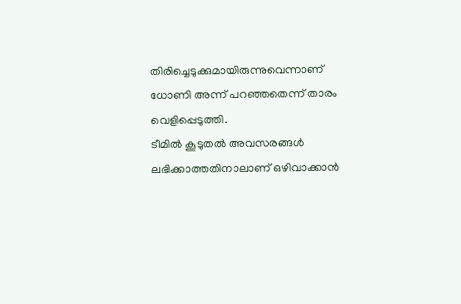തിരിച്ചെടുക്കുമായിരുന്നുവെന്നാണ് ധോണി അന്ന് പറഞ്ഞതെന്ന് താരം വെളിപ്പെടുത്തി.
ടീമിൽ കൂടുതൽ അവസരങ്ങൾ ലഭിക്കാത്തതിനാലാണ് ഒഴിവാക്കാൻ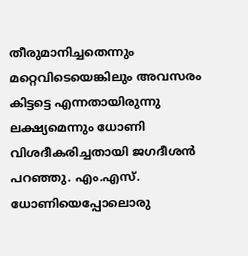തീരുമാനിച്ചതെന്നും മറ്റെവിടെയെങ്കിലും അവസരം കിട്ടട്ടെ എന്നതായിരുന്നു ലക്ഷ്യമെന്നും ധോണി വിശദീകരിച്ചതായി ജഗദീശൻ പറഞ്ഞു. എം.എസ്. ധോണിയെപ്പോലൊരു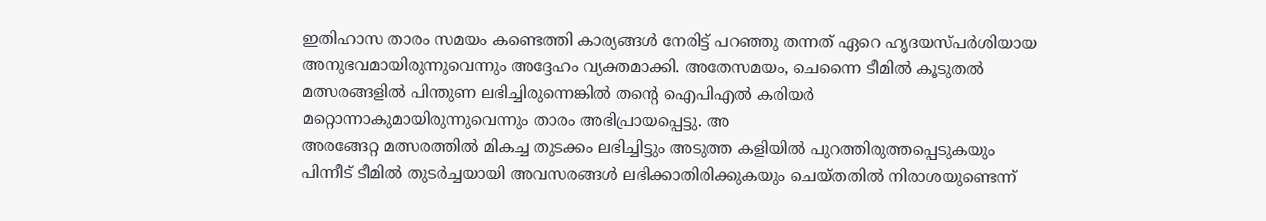ഇതിഹാസ താരം സമയം കണ്ടെത്തി കാര്യങ്ങൾ നേരിട്ട് പറഞ്ഞു തന്നത് ഏറെ ഹൃദയസ്പർശിയായ അനുഭവമായിരുന്നുവെന്നും അദ്ദേഹം വ്യക്തമാക്കി. അതേസമയം, ചെന്നൈ ടീമിൽ കൂടുതൽ മത്സരങ്ങളിൽ പിന്തുണ ലഭിച്ചിരുന്നെങ്കിൽ തന്റെ ഐപിഎൽ കരിയർ മറ്റൊന്നാകുമായിരുന്നുവെന്നും താരം അഭിപ്രായപ്പെട്ടു. അ
അരങ്ങേറ്റ മത്സരത്തിൽ മികച്ച തുടക്കം ലഭിച്ചിട്ടും അടുത്ത കളിയിൽ പുറത്തിരുത്തപ്പെടുകയും പിന്നീട് ടീമിൽ തുടർച്ചയായി അവസരങ്ങൾ ലഭിക്കാതിരിക്കുകയും ചെയ്തതിൽ നിരാശയുണ്ടെന്ന്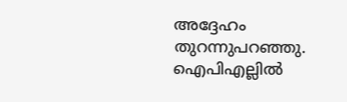അദ്ദേഹം തുറന്നുപറഞ്ഞു. ഐപിഎല്ലിൽ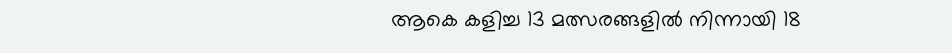ആകെ കളിച്ച 13 മത്സരങ്ങളിൽ നിന്നായി 18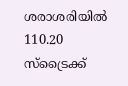ശരാശരിയിൽ 110.20 സ്ട്രൈക്ക്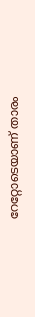റേറ്റോടെയാണ് താരം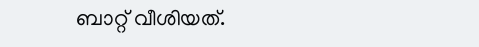ബാറ്റ് വീശിയത്.